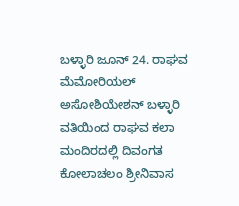ಬಳ್ಳಾರಿ ಜೂನ್ 24. ರಾಘವ ಮೆಮೋರಿಯಲ್ ಅಸೋಶಿಯೇಶನ್ ಬಳ್ಳಾರಿ ವತಿಯಿಂದ ರಾಘವ ಕಲಾ ಮಂದಿರದಲ್ಲಿ ದಿವಂಗತ ಕೋಲಾಚಲಂ ಶ್ರೀನಿವಾಸ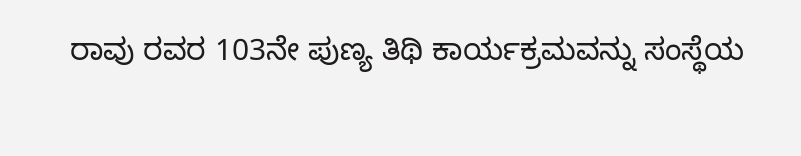ರಾವು ರವರ 103ನೇ ಪುಣ್ಯ ತಿಥಿ ಕಾರ್ಯಕ್ರಮವನ್ನು ಸಂಸ್ಥೆಯ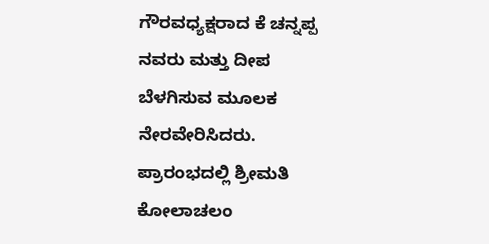ಗೌರವಧ್ಯಕ್ಷರಾದ ಕೆ ಚನ್ನಪ್ಪ ನವರು ಮತ್ತು ದೀಪ ಬೆಳಗಿಸುವ ಮೂಲಕ ನೇರವೇರಿಸಿದರು. ಪ್ರಾರಂಭದಲ್ಲಿ ಶ್ರೀಮತಿ ಕೋಲಾಚಲಂ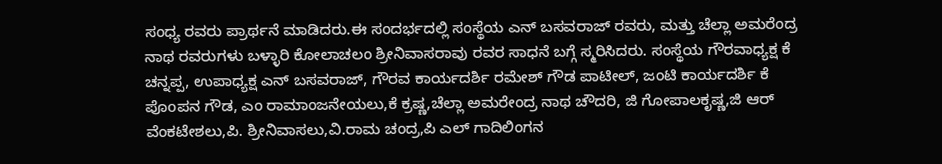ಸಂಧ್ಯ ರವರು ಪ್ರಾರ್ಥನೆ ಮಾಡಿದರು.ಈ ಸಂದರ್ಭದಲ್ಲಿ ಸಂಸ್ಥೆಯ ಎನ್ ಬಸವರಾಜ್ ರವರು, ಮತ್ತು ಚೆಲ್ಲಾ ಅಮರೆಂದ್ರ ನಾಥ ರವರುಗಳು ಬಳ್ಳಾರಿ ಕೋಲಾಚಲಂ ಶ್ರೀನಿವಾಸರಾವು ರವರ ಸಾಧನೆ ಬಗ್ಗೆ ಸ್ಮರಿಸಿದರು. ಸಂಸ್ಥೆಯ ಗೌರವಾಧ್ಯಕ್ಷ ಕೆ ಚನ್ನಪ್ಪ, ಉಪಾಧ್ಯಕ್ಷ ಎನ್ ಬಸವರಾಜ್, ಗೌರವ ಕಾರ್ಯದರ್ಶಿ ರಮೇಶ್ ಗೌಡ ಪಾಟೀಲ್, ಜಂಟಿ ಕಾರ್ಯದರ್ಶಿ ಕೆ ಪೊoಪನ ಗೌಡ, ಎಂ ರಾಮಾಂಜನೇಯಲು,ಕೆ ಕ್ರಷ್ಣ,ಚೆಲ್ಲಾ ಅಮರೇಂದ್ರ ನಾಥ ಚೌದರಿ, ಜಿ ಗೋಪಾಲಕೃಷ್ಣ,ಜಿ ಆರ್ ವೆಂಕಟೇಶಲು,ಪಿ. ಶ್ರೀನಿವಾಸಲು,ವಿ.ರಾಮ ಚಂದ್ರ,ಪಿ ಎಲ್ ಗಾದಿಲಿಂಗನ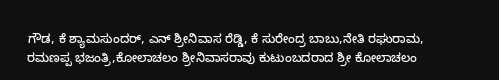ಗೌಡ, ಕೆ ಶ್ಯಾಮಸುಂದರ್, ಎನ್ ಶ್ರೀನಿವಾಸ ರೆಡ್ಡಿ, ಕೆ ಸುರೇಂದ್ರ ಬಾಬು,ನೇತಿ ರಘುರಾಮ, ರಮಣಪ್ಪ ಭಜಂತ್ರಿ,ಕೋಲಾಚಲಂ ಶ್ರೀನಿವಾಸರಾವು ಕುಟುಂಬದರಾದ ಶ್ರೀ ಕೋಲಾಚಲಂ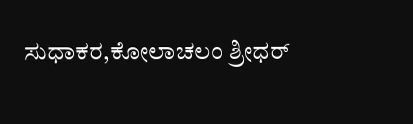ಸುಧಾಕರ,ಕೋಲಾಚಲಂ ಶ್ರೀಧರ್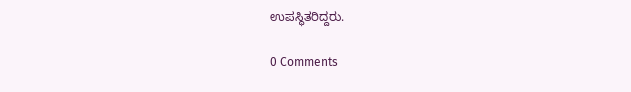ಉಪಸ್ಥಿತರಿದ್ದರು.

0 Comments